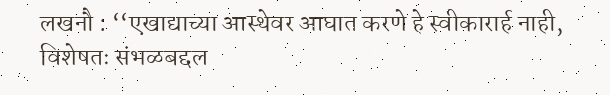लखनौ : ‘‘एखाद्याच्या आस्थेवर आघात करणे हे स्वीकारार्ह नाही, विशेषतः संभळबद्दल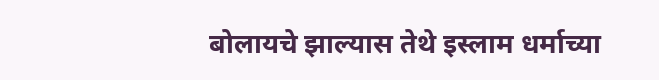बोलायचे झाल्यास तेथे इस्लाम धर्माच्या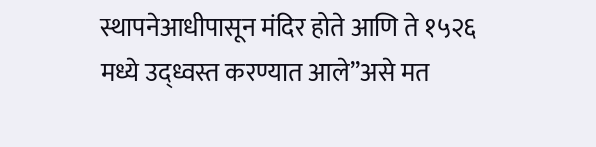स्थापनेआधीपासून मंदिर होते आणि ते १५२६ मध्ये उद्ध्वस्त करण्यात आले’’असे मत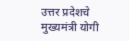उत्तर प्रदेशचे मुख्यमंत्री योगी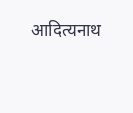आदित्यनाथ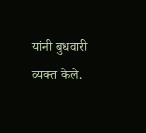यांनी बुधवारी व्यक्त केले.